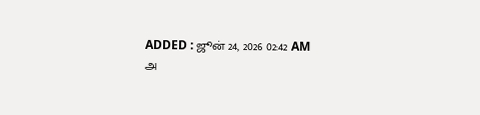ADDED : ஜூன் 24, 2026 02:42 AM
அ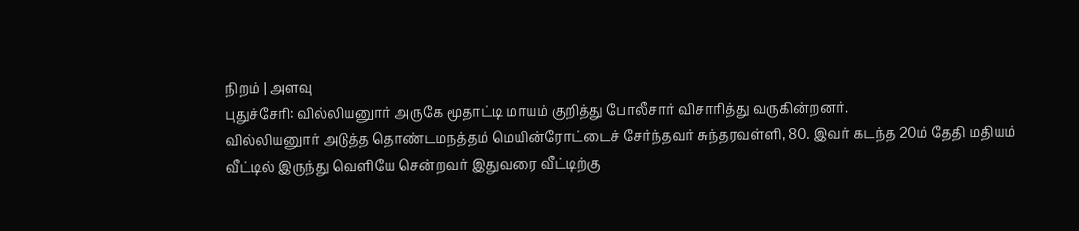நிறம் | அளவு
புதுச்சேரி: வில்லியனுார் அருகே மூதாட்டி மாயம் குறித்து போலீசார் விசாரித்து வருகின்றனர்.
வில்லியனுார் அடுத்த தொண்டமநத்தம் மெயின்ரோட்டைச் சேர்ந்தவர் சுந்தரவள்ளி, 80. இவர் கடந்த 20ம் தேதி மதியம் வீட்டில் இருந்து வெளியே சென்றவர் இதுவரை வீட்டிற்கு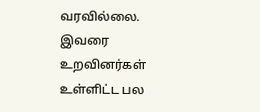வரவில்லை.
இவரை உறவினர்கள் உள்ளிட்ட பல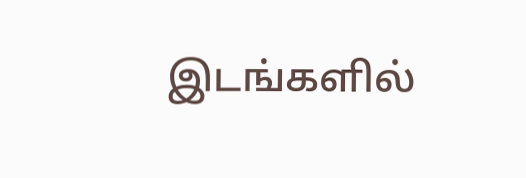இடங்களில்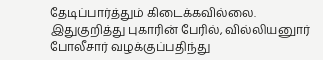தேடிப்பார்த்தும் கிடைக்கவில்லை. இதுகுறித்து புகாரின் பேரில், வில்லியனுார் போலீசார் வழக்குப்பதிந்து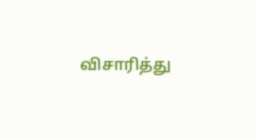விசாரித்து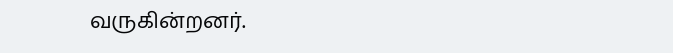வருகின்றனர்.